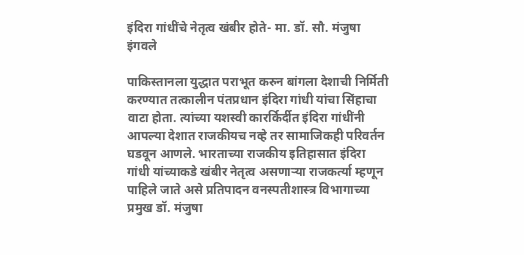इंदिरा गांधींचे नेतृत्व खंबीर होते- मा. डॉ. सौ. मंजुषा इंगवले

पाकिस्तानला युद्धात पराभूत करुन बांगला देशाची निर्मिती करण्यात तत्कालीन पंतप्रधान इंदिरा गांधी यांचा सिंहाचा वाटा होता. त्यांच्या यशस्वी कारर्किर्दीत इंदिरा गांधींनी आपल्या देशात राजकीयच नव्हे तर सामाजिकही परिवर्तन घडवून आणले. भारताच्या राजकीय इतिहासात इंदिरा गांधी यांच्याकडे खंबीर नेतृत्व असणाऱ्या राजकर्त्या म्हणून पाहिले जाते असे प्रतिपादन वनस्पतीशास्त्र विभागाच्या प्रमुख डॉ. मंजुषा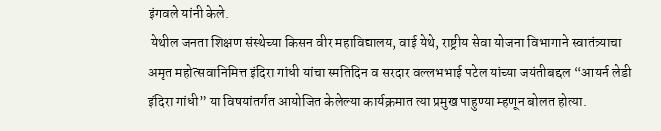इंगवले यांनी केले.
 येथील जनता शिक्षण संस्थेच्या किसन वीर महाविद्यालय, वाई येथे, राष्ट्रीय सेवा योजना विभागाने स्वातंत्र्याचा अमृत महोत्सवानिमित्त इंदिरा गांधी यांचा स्मतिदिन व सरदार वल्लभभाई पटेल यांच्या जयंतीबद्दल “आयर्न लेडी इंदिरा गांधी” या विषयांतर्गत आयोजित केलेल्या कार्यक्रमात त्या प्रमुख पाहुण्या म्हणून बोलत होत्या.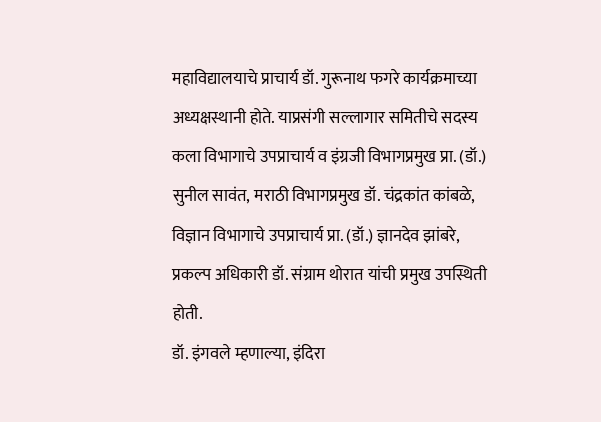महाविद्यालयाचे प्राचार्य डॉ. गुरूनाथ फगरे कार्यक्रमाच्या अध्यक्षस्थानी होते. याप्रसंगी सल्लागार समितीचे सदस्य कला विभागाचे उपप्राचार्य व इंग्रजी विभागप्रमुख प्रा. (डॉ.) सुनील सावंत, मराठी विभागप्रमुख डॉ. चंद्रकांत कांबळे, विज्ञान विभागाचे उपप्राचार्य प्रा. (डॉ.) ज्ञानदेव झांबरे, प्रकल्प अधिकारी डॉ. संग्राम थोरात यांची प्रमुख उपस्थिती होती.
डॉ. इंगवले म्हणाल्या, इंदिरा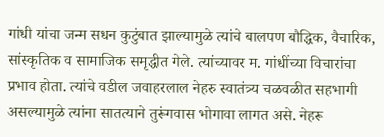गांधी यांचा जन्म सधन कुटुंबात झाल्यामुळे त्यांचे बालपण बौद्धिक, वैचारिक, सांस्कृतिक व सामाजिक समृद्धीत गेले. त्यांच्यावर म. गांधींच्या विचारांचा प्रभाव होता. त्यांचे वडील जवाहरलाल नेहरु स्वातंत्र्य चळवळीत सहभागी असल्यामुळे त्यांना सातत्याने तुरूंगवास भोगावा लागत असे. नेहरू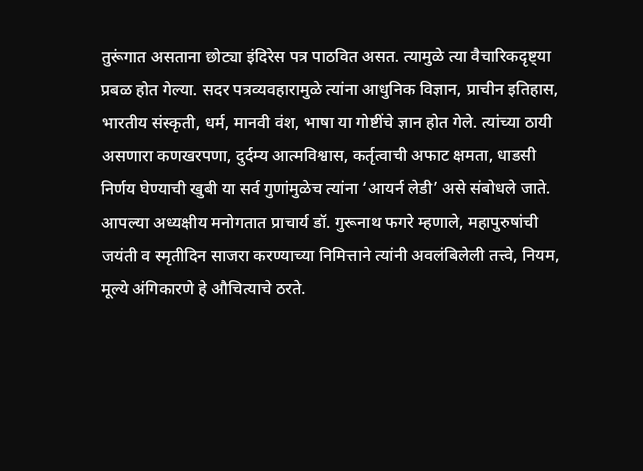तुरूंगात असताना छोट्या इंदिरेस पत्र पाठवित असत. त्यामुळे त्या वैचारिकदृष्ट्या प्रबळ होत गेल्या. सदर पत्रव्यवहारामुळे त्यांना आधुनिक विज्ञान, प्राचीन इतिहास, भारतीय संस्कृती, धर्म, मानवी वंश, भाषा या गोष्टींचे ज्ञान होत गेले. त्यांच्या ठायी असणारा कणखरपणा, दुर्दम्य आत्मविश्वास, कर्तृत्वाची अफाट क्षमता, धाडसी निर्णय घेण्याची खुबी या सर्व गुणांमुळेच त्यांना ‘आयर्न लेडी’ असे संबोधले जाते.
आपल्या अध्यक्षीय मनोगतात प्राचार्य डॉ. गुरूनाथ फगरे म्हणाले, महापुरुषांची जयंती व स्मृतीदिन साजरा करण्याच्या निमित्ताने त्यांनी अवलंबिलेली तत्त्वे, नियम, मूल्ये अंगिकारणे हे औचित्याचे ठरते.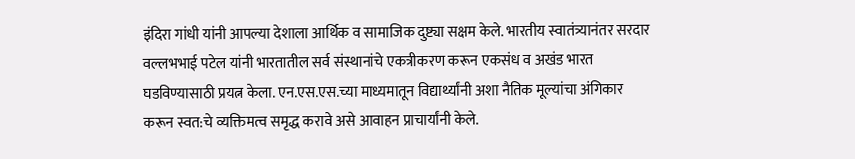इंदिरा गांधी यांनी आपल्या देशाला आर्थिक व सामाजिक दुष्ट्या सक्षम केले. भारतीय स्वातंत्र्यानंतर सरदार वल्लभभाई पटेल यांनी भारतातील सर्व संस्थानांचे एकत्रीकरण करून एकसंध व अखंड भारत घडविण्यासाठी प्रयत्न केला. एन.एस.एस.च्या माध्यमातून विद्यार्थ्यांनी अशा नैतिक मूल्यांचा अंगिकार करून स्वत:चे व्यक्तिमत्व समृद्ध करावे असे आवाहन प्राचार्यांनी केले.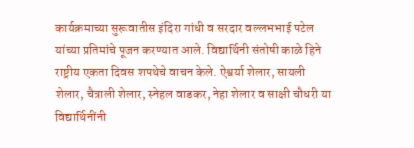कार्यक्रमाच्या सुरूवातीस इंदिरा गांधी व सरदार वल्लभभाई पटेल यांच्या प्रतिमांचे पूजन करण्यात आले. विद्यार्थिनी संतोषी काळे हिने राष्ट्रीय एकता दिवस शपथेचे वाचन केले. ऐश्वर्या शेलार, सायली शेलार, चैत्राली शेलार, स्नेहल वाडकर, नेहा शेलार व साक्षी चौधरी या विद्यार्थिनींनी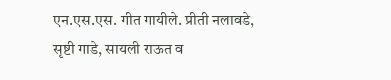एन.एस.एस. गीत गायीले. प्रीती नलावडे, सृष्टी गाडे, सायली राऊत व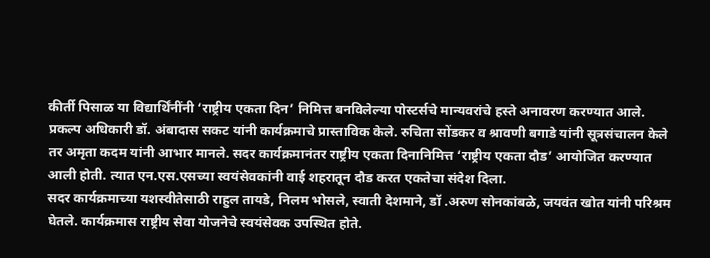कीर्ती पिसाळ या विद्यार्थिंनींनी ‘राष्ट्रीय एकता दिन’ निमित्त बनविलेल्या पोस्टर्सचे मान्यवरांचे हस्ते अनावरण करण्यात आले.
प्रकल्प अधिकारी डॉ. अंबादास सकट यांनी कार्यक्रमाचे प्रास्ताविक केले. रुचिता सोंडकर व श्रावणी बगाडे यांनी सूत्रसंचालन केले तर अमृता कदम यांनी आभार मानले. सदर कार्यक्रमानंतर राष्ट्रीय एकता दिनानिमित्त ‘राष्ट्रीय एकता दौड’ आयोजित करण्यात आली होती. त्यात एन.एस.एसच्या स्वयंसेवकांनी वाई शहरातून दौड करत एकतेचा संदेश दिला.
सदर कार्यक्रमाच्या यशस्वीतेसाठी राहुल तायडे, निलम भोसले, स्वाती देशमाने, डॉ .अरुण सोनकांबळे, जयवंत खोत यांनी परिश्रम घेतले. कार्यक्रमास राष्ट्रीय सेवा योजनेचे स्वयंसेवक उपस्थित होते.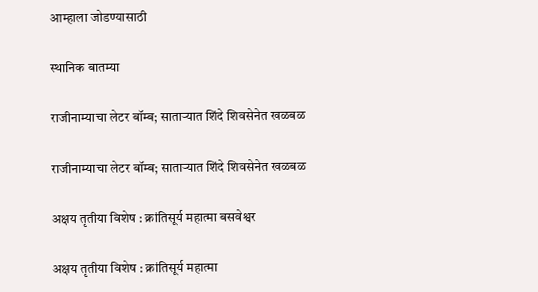आम्हाला जोडण्यासाठी

स्थानिक बातम्या

राजीनाम्याचा लेटर बॉम्ब; साताऱ्यात शिंदे शिवसेनेत खळबळ

राजीनाम्याचा लेटर बॉम्ब; साताऱ्यात शिंदे शिवसेनेत खळबळ

अक्षय तृतीया विशेष : क्रांतिसूर्य महात्मा बसवेश्वर

अक्षय तृतीया विशेष : क्रांतिसूर्य महात्मा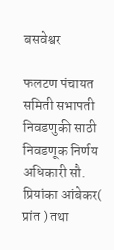बसवेश्वर

फलटण पंचायत समिती सभापती निवडणुकी साठी  निवडणूक निर्णय अधिकारी सौ. प्रियांका आंबेकर( प्रांत ) तथा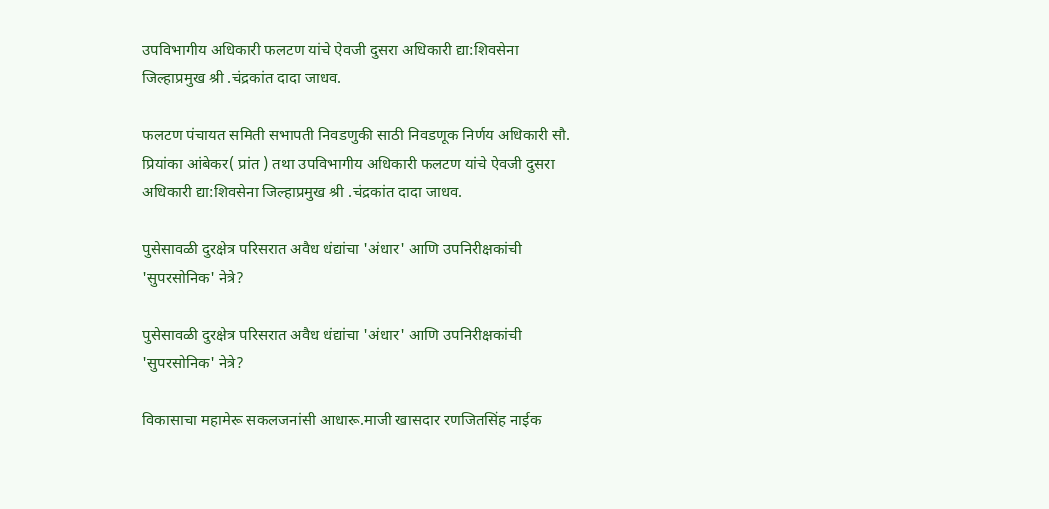उपविभागीय अधिकारी फलटण यांचे ऐवजी दुसरा अधिकारी द्या:शिवसेना जिल्हाप्रमुख श्री .चंद्रकांत दादा जाधव.

फलटण पंचायत समिती सभापती निवडणुकी साठी निवडणूक निर्णय अधिकारी सौ. प्रियांका आंबेकर( प्रांत ) तथा उपविभागीय अधिकारी फलटण यांचे ऐवजी दुसरा अधिकारी द्या:शिवसेना जिल्हाप्रमुख श्री .चंद्रकांत दादा जाधव.

पुसेसावळी दुरक्षेत्र परिसरात अवैध धंद्यांचा 'अंधार' आणि उपनिरीक्षकांची 'सुपरसोनिक' नेत्रे?

पुसेसावळी दुरक्षेत्र परिसरात अवैध धंद्यांचा 'अंधार' आणि उपनिरीक्षकांची 'सुपरसोनिक' नेत्रे?

विकासाचा महामेरू सकलजनांसी आधारू.माजी खासदार रणजितसिंह नाईक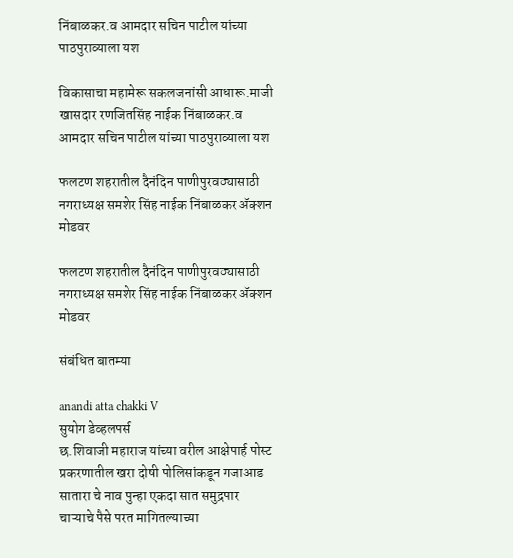निंबाळकर.व आमदार सचिन पाटील यांच्या पाठपुराव्याला यश

विकासाचा महामेरू सकलजनांसी आधारू.माजी खासदार रणजितसिंह नाईक निंबाळकर.व आमदार सचिन पाटील यांच्या पाठपुराव्याला यश

फलटण शहरातील दैनंदिन पाणीपुरवठ्यासाठी नगराध्यक्ष समशेर सिंह नाईक निंबाळकर ॲक्शन मोडवर

फलटण शहरातील दैनंदिन पाणीपुरवठ्यासाठी नगराध्यक्ष समशेर सिंह नाईक निंबाळकर ॲक्शन मोडवर

संबंधित बातम्या

anandi atta chakki V
सुयोग डेव्हलपर्स
छ.शिवाजी महाराज यांच्या वरील आक्षेपार्ह पोस्ट प्रकरणातील खरा दोषी पोलिसांकडून गजाआड
सातारा चे नाव पुन्हा एकदा सात समुद्रपार
चाऱ्याचे पैसे परत मागितल्याच्या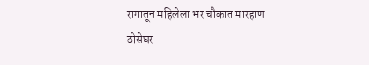रागातून महिलेला भर चौकात मारहाण
ठोसेघर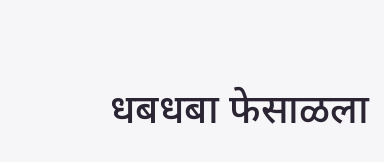धबधबा फेसाळला